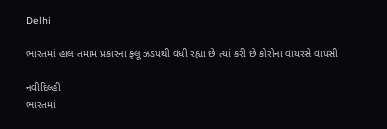Delhi

ભારતમાં હાલ તમામ પ્રકારના ફ્લૂ ઝડપથી વધી રહ્યા છે ત્યાં કરી છે કોરોના વાયરસે વાપસી

નવીદિલ્હી
ભારતમાં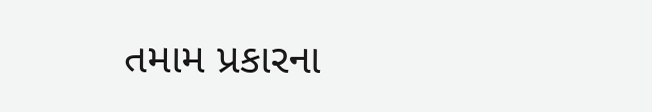તમામ પ્રકારના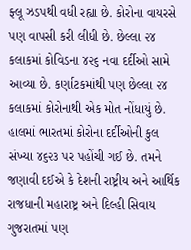ફ્લૂ ઝડપથી વધી રહ્યા છે. કોરોના વાયરસે પણ વાપસી કરી લીધી છે. છેલ્લા ૨૪ કલાકમાં કોવિડના ૪૨૬ નવા દર્દીઓ સામે આવ્યા છે. કર્ણાટકમાંથી પણ છેલ્લા ૨૪ કલાકમાં કોરોનાથી એક મોત નોંધાયું છે. હાલમાં ભારતમાં કોરોના દર્દીઓની કુલ સંખ્યા ૪૬૨૩ પર પહોંચી ગઈ છે. તમને જણાવી દઈએ કે દેશની રાષ્ટ્રીય અને આર્થિક રાજધાની મહારાષ્ટ્ર અને દિલ્હી સિવાય ગુજરાતમાં પણ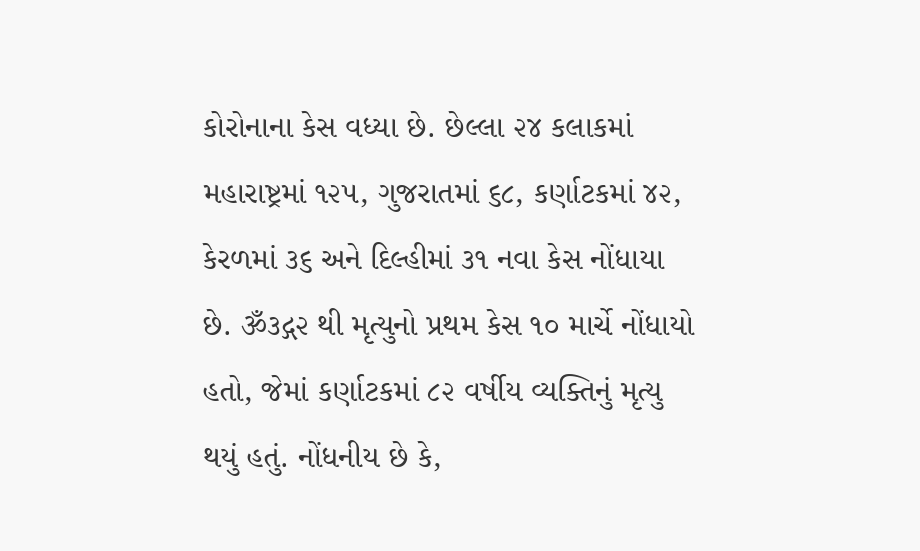કોરોનાના કેસ વધ્યા છે. છેલ્લા ૨૪ કલાકમાં મહારાષ્ટ્રમાં ૧૨૫, ગુજરાતમાં ૬૮, કર્ણાટકમાં ૪૨, કેરળમાં ૩૬ અને દિલ્હીમાં ૩૧ નવા કેસ નોંધાયા છે. ૐ૩દ્ગ૨ થી મૃત્યુનો પ્રથમ કેસ ૧૦ માર્ચે નોંધાયો હતો, જેમાં કર્ણાટકમાં ૮૨ વર્ષીય વ્યક્તિનું મૃત્યુ થયું હતું. નોંધનીય છે કે,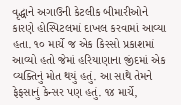વૃદ્ધાને અગાઉની કેટલીક બીમારીઓને કારણે હોસ્પિટલમાં દાખલ કરવામાં આવ્યા હતા. ૧૦ માર્ચે જ એક કિસ્સો પ્રકાશમાં આવ્યો હતો જેમાં હરિયાણાના જીંદમાં એક વ્યક્તિનું મોત થયું હતું. આ સાથે તેમને ફેફસાનું કેન્સર પણ હતું. ૧૪ માર્ચે,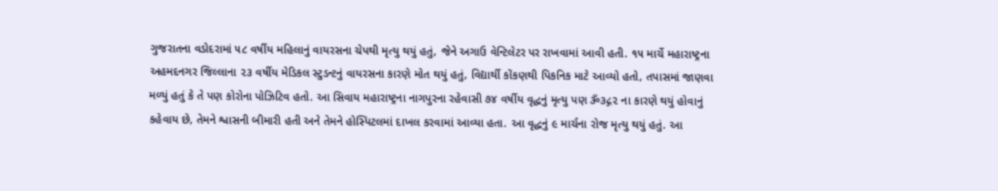ગુજરાતના વડોદરામાં ૫૮ વર્ષીય મહિલાનું વાયરસના ચેપથી મૃત્યુ થયું હતું, જેને અગાઉ વેન્ટિલેટર પર રાખવામાં આવી હતી. ૧૫ માર્ચે મહારાષ્ટ્રના અહમદનગર જિલ્લાના ૨૩ વર્ષીય મેડિકલ સ્ટુડન્ટનું વાયરસના કારણે મોત થયું હતું, વિદ્યાર્થી કોંકણથી પિકનિક માટે આવ્યો હતો, તપાસમાં જાણવા મળ્યું હતું કે તે પણ કોરોના પોઝિટિવ હતો. આ સિવાય મહારાષ્ટ્રના નાગપુરના રહેવાસી ૭૪ વર્ષીય વૃદ્ધનું મૃત્યુ પણ ૐ૩દ્ગ૨ ના કારણે થયું હોવાનું કહેવાય છે, તેમને શ્વાસની બીમારી હતી અને તેમને હોસ્પિટલમાં દાખલ કરવામાં આવ્યા હતા. આ વૃદ્ધનું ૯ માર્ચના રોજ મૃત્યુ થયું હતું. આ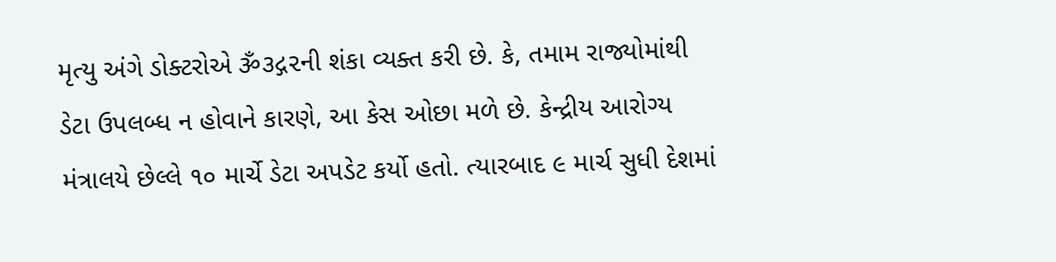મૃત્યુ અંગે ડોક્ટરોએ ૐ૩દ્ગ૨ની શંકા વ્યક્ત કરી છે. કે, તમામ રાજ્યોમાંથી ડેટા ઉપલબ્ધ ન હોવાને કારણે, આ કેસ ઓછા મળે છે. કેન્દ્રીય આરોગ્ય મંત્રાલયે છેલ્લે ૧૦ માર્ચે ડેટા અપડેટ કર્યો હતો. ત્યારબાદ ૯ માર્ચ સુધી દેશમાં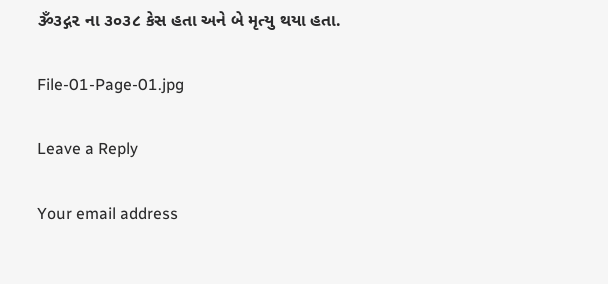ૐ૩દ્ગ૨ ના ૩૦૩૮ કેસ હતા અને બે મૃત્યુ થયા હતા.

File-01-Page-01.jpg

Leave a Reply

Your email address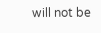will not be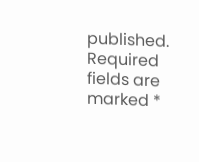published. Required fields are marked *